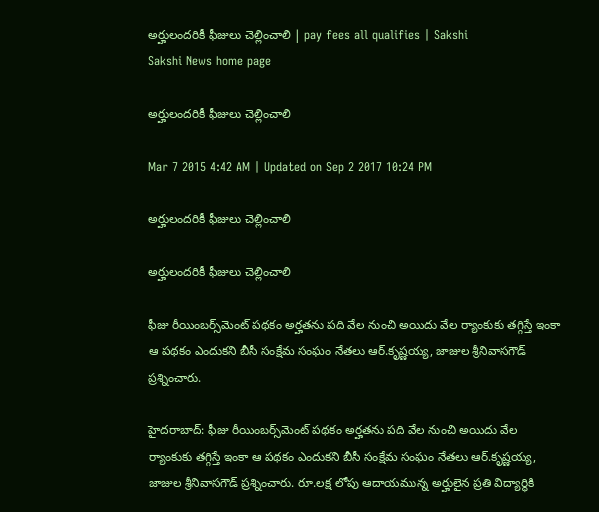అర్హులందరికీ ఫీజులు చెల్లించాలి | pay fees all qualifies | Sakshi
Sakshi News home page

అర్హులందరికీ ఫీజులు చెల్లించాలి

Mar 7 2015 4:42 AM | Updated on Sep 2 2017 10:24 PM

అర్హులందరికీ ఫీజులు చెల్లించాలి

అర్హులందరికీ ఫీజులు చెల్లించాలి

ఫీజు రీయింబర్స్‌మెంట్ పథకం అర్హతను పది వేల నుంచి అయిదు వేల ర్యాంకుకు తగ్గిస్తే ఇంకా ఆ పథకం ఎందుకని బీసీ సంక్షేమ సంఘం నేతలు ఆర్.కృష్ణయ్య, జాజుల శ్రీనివాసగౌడ్ ప్రశ్నించారు.

హైదరాబాద్: ఫీజు రీయింబర్స్‌మెంట్ పథకం అర్హతను పది వేల నుంచి అయిదు వేల ర్యాంకుకు తగ్గిస్తే ఇంకా ఆ పథకం ఎందుకని బీసీ సంక్షేమ సంఘం నేతలు ఆర్.కృష్ణయ్య, జాజుల శ్రీనివాసగౌడ్ ప్రశ్నించారు. రూ.లక్ష లోపు ఆదాయమున్న అర్హులైన ప్రతి విద్యార్థికి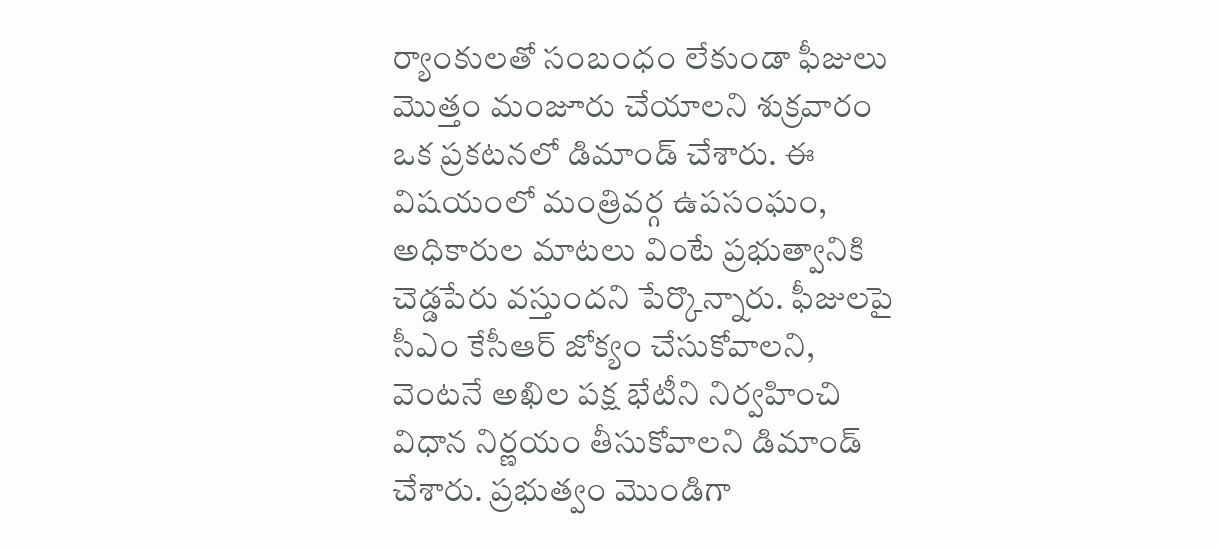ర్యాంకులతో సంబంధం లేకుండా ఫీజులు మొత్తం మంజూరు చేయాలని శుక్రవారం ఒక ప్రకటనలో డిమాండ్ చేశారు. ఈ విషయంలో మంత్రివర్గ ఉపసంఘం, అధికారుల మాటలు వింటే ప్రభుత్వానికి చెడ్డపేరు వస్తుందని పేర్కొన్నారు. ఫీజులపై సీఎం కేసీఆర్ జోక్యం చేసుకోవాలని, వెంటనే అఖిల పక్ష భేటీని నిర్వహించి విధాన నిర్ణయం తీసుకోవాలని డిమాండ్ చేశారు. ప్రభుత్వం మొండిగా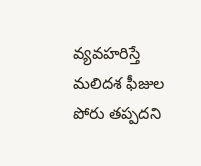వ్యవహరిస్తే మలిదశ ఫీజుల పోరు తప్పదని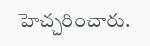హెచ్చరించారు.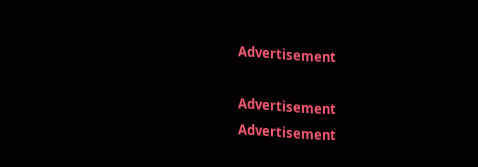Advertisement

Advertisement
Advertisement